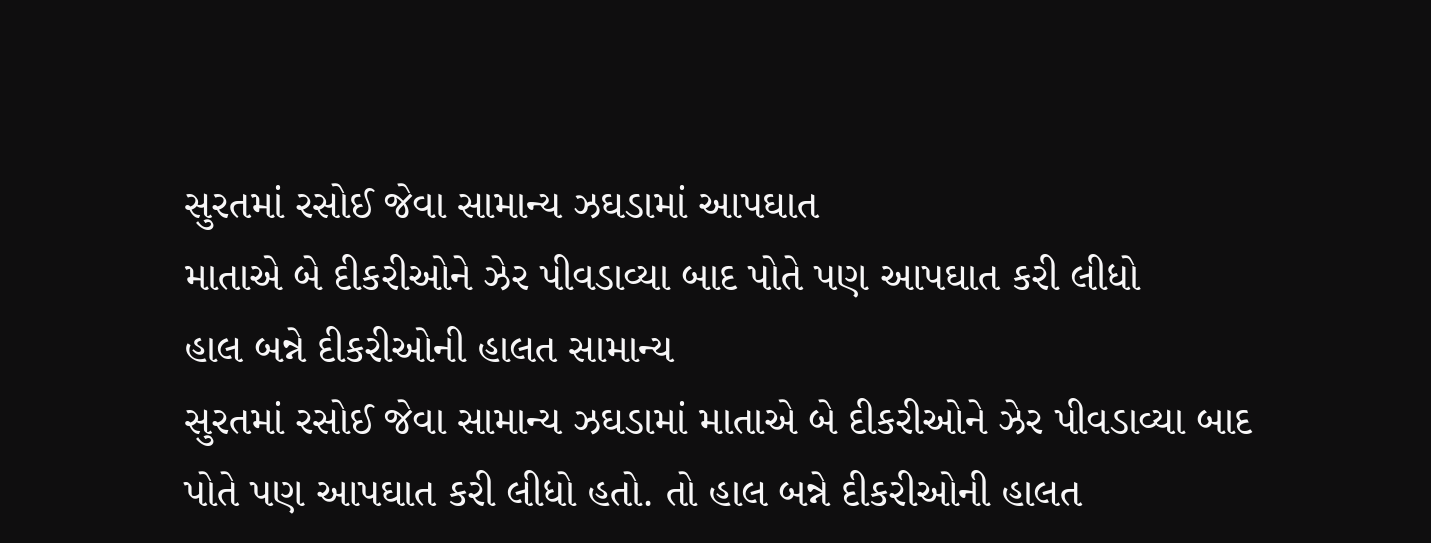સુરતમાં રસોઈ જેવા સામાન્ય ઝઘડામાં આપઘાત
માતાએ બે દીકરીઓને ઝેર પીવડાવ્યા બાદ પોતે પણ આપઘાત કરી લીધો
હાલ બન્ને દીકરીઓની હાલત સામાન્ય
સુરતમાં રસોઈ જેવા સામાન્ય ઝઘડામાં માતાએ બે દીકરીઓને ઝેર પીવડાવ્યા બાદ પોતે પણ આપઘાત કરી લીધો હતો. તો હાલ બન્ને દીકરીઓની હાલત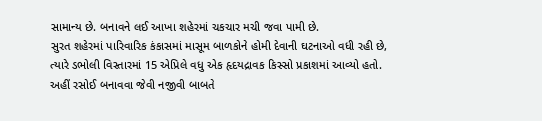સામાન્ય છે. બનાવને લઈ આખા શહેરમાં ચકચાર મચી જવા પામી છે.
સુરત શહેરમાં પારિવારિક કંકાસમાં માસૂમ બાળકોને હોમી દેવાની ઘટનાઓ વધી રહી છે, ત્યારે ડભોલી વિસ્તારમાં 15 એપ્રિલે વધુ એક હૃદયદ્રાવક કિસ્સો પ્રકાશમાં આવ્યો હતો. અહીં રસોઈ બનાવવા જેવી નજીવી બાબતે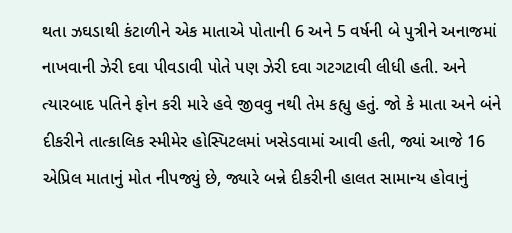થતા ઝઘડાથી કંટાળીને એક માતાએ પોતાની 6 અને 5 વર્ષની બે પુત્રીને અનાજમાં નાખવાની ઝેરી દવા પીવડાવી પોતે પણ ઝેરી દવા ગટગટાવી લીધી હતી. અને ત્યારબાદ પતિને ફોન કરી મારે હવે જીવવુ નથી તેમ કહ્યુ હતું. જો કે માતા અને બંને દીકરીને તાત્કાલિક સ્મીમેર હોસ્પિટલમાં ખસેડવામાં આવી હતી, જ્યાં આજે 16 એપ્રિલ માતાનું મોત નીપજ્યું છે, જ્યારે બન્ને દીકરીની હાલત સામાન્ય હોવાનું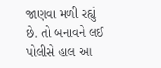જાણવા મળી રહ્યું છે. તો બનાવને લઈ પોલીસે હાલ આ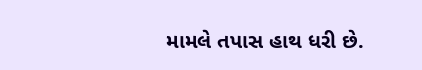મામલે તપાસ હાથ ધરી છે.